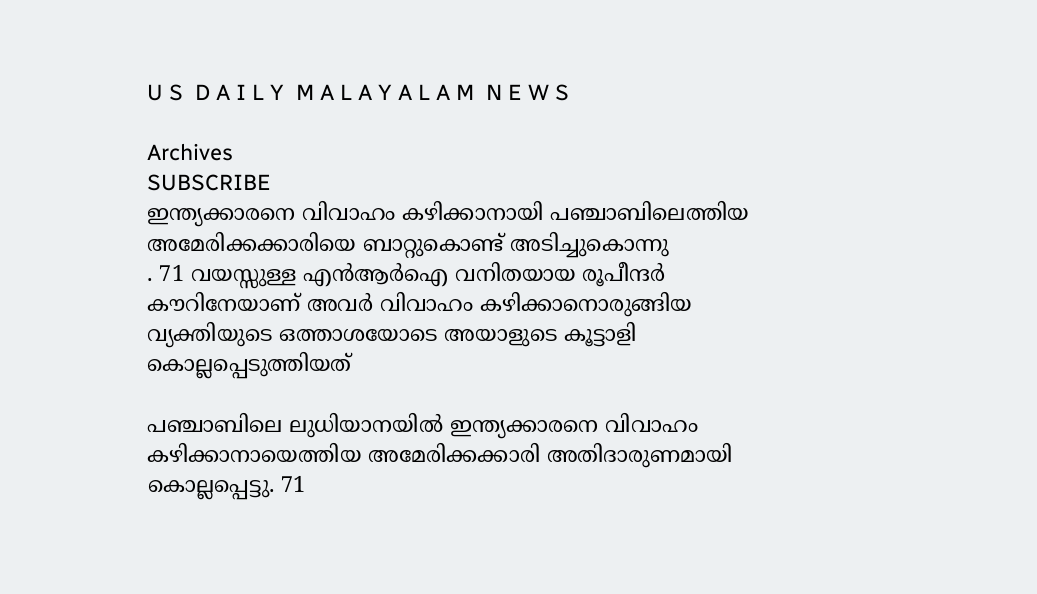U S  D A I L Y  M A L A Y A L A M  N E W S

Archives
SUBSCRIBE
ഇന്ത്യക്കാരനെ വിവാഹം കഴിക്കാനായി പഞ്ചാബിലെത്തിയ അമേരിക്കക്കാരിയെ ബാറ്റുകൊണ്ട് അടിച്ചുകൊന്നു
. 71 വയസ്സുള്ള എൻആർഐ വനിതയായ രൂപീന്ദർ കൗറിനേയാണ് അവർ വിവാഹം കഴിക്കാനൊരുങ്ങിയ വ്യക്തിയുടെ ഒത്താശയോടെ അയാളുടെ കൂട്ടാളി കൊല്ലപ്പെടുത്തിയത്

പഞ്ചാബിലെ ലുധിയാനയിൽ ഇന്ത്യക്കാരനെ വിവാഹം കഴിക്കാനായെത്തിയ അമേരിക്കക്കാരി അതിദാരുണമായി കൊല്ലപ്പെട്ടു. 71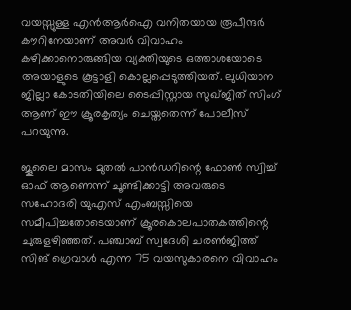വയസ്സുള്ള എൻആർഐ വനിതയായ രൂപീന്ദർ കൗറിനേയാണ് അവർ വിവാഹം കഴിക്കാനൊരുങ്ങിയ വ്യക്തിയുടെ ഒത്താശയോടെ അയാളുടെ കൂട്ടാളി കൊല്ലപ്പെടുത്തിയത്. ലുധിയാന ജില്ലാ കോടതിയിലെ ടൈപ്പിസ്റ്റായ സുഖ്ജിത് സിംഗ് ആണ് ഈ ക്രൂരകൃത്യം ചെയ്തതെന്ന് പോലീസ് പറയുന്നു.

ജൂലൈ മാസം മുതല്‍ പാന്‍ഡറിന്റെ ഫോണ്‍ സ്വിച്ച് ഓഫ് ആണെന്ന് ചൂണ്ടിക്കാട്ടി അവരുടെ സഹോദരി യുഎസ് എംബസ്സിയെ സമീപിച്ചതോടെയാണ് ക്രൂരകൊലപാതകത്തിന്റെ ചുരുളഴിഞ്ഞത്. പഞ്ചാബ് സ്വദേശി ചരണ്‍ജിത്ത് സിങ് ഗ്രെവാള്‍ എന്ന 75 വയസുകാരനെ വിവാഹം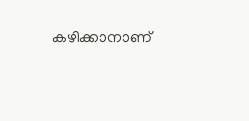കഴിക്കാനാണ്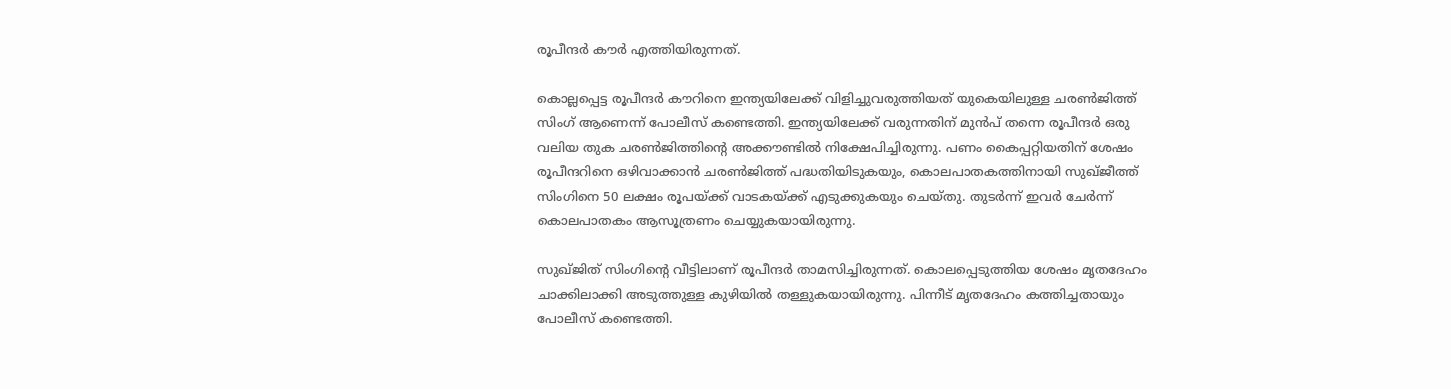രൂപീന്ദർ കൗർ എത്തിയിരുന്നത്.

കൊല്ലപ്പെട്ട രൂപീന്ദർ കൗറിനെ ഇന്ത്യയിലേക്ക് വിളിച്ചുവരുത്തിയത് യുകെയിലുള്ള ചരൺജിത്ത് സിംഗ് ആണെന്ന് പോലീസ് കണ്ടെത്തി. ഇന്ത്യയിലേക്ക് വരുന്നതിന് മുൻപ് തന്നെ രൂപീന്ദർ ഒരു വലിയ തുക ചരൺജിത്തിന്റെ അക്കൗണ്ടിൽ നിക്ഷേപിച്ചിരുന്നു. പണം കൈപ്പറ്റിയതിന് ശേഷം രൂപീന്ദറിനെ ഒഴിവാക്കാൻ ചരൺജിത്ത് പദ്ധതിയിടുകയും, കൊലപാതകത്തിനായി സുഖ്ജീത്ത് സിംഗിനെ 50 ലക്ഷം രൂപയ്ക്ക് വാടകയ്ക്ക് എടുക്കുകയും ചെയ്തു. തുടർന്ന് ഇവർ ചേർന്ന് കൊലപാതകം ആസൂത്രണം ചെയ്യുകയായിരുന്നു.

സുഖ്ജിത് സിംഗിന്റെ വീട്ടിലാണ് രൂപീന്ദർ താമസിച്ചിരുന്നത്. കൊലപ്പെടുത്തിയ ശേഷം മൃതദേഹം ചാക്കിലാക്കി അടുത്തുള്ള കുഴിയിൽ തള്ളുകയായിരുന്നു. പിന്നീട് മൃതദേഹം കത്തിച്ചതായും പോലീസ് കണ്ടെത്തി.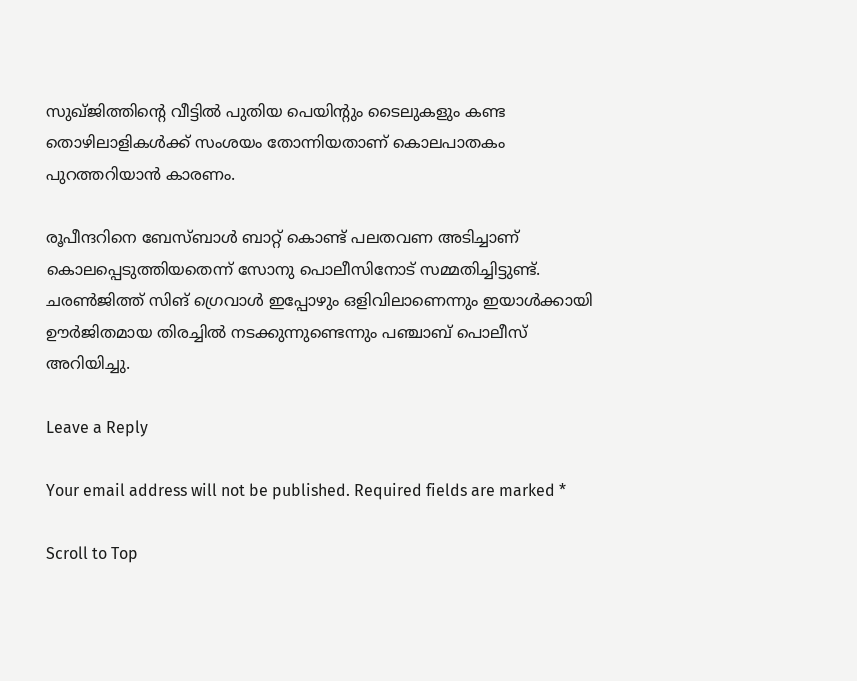സുഖ്ജിത്തിന്റെ വീട്ടിൽ പുതിയ പെയിന്റും ടൈലുകളും കണ്ട തൊഴിലാളികൾക്ക് സംശയം തോന്നിയതാണ് കൊലപാതകം പുറത്തറിയാൻ കാരണം.

രൂപീന്ദറിനെ ബേസ്ബാള്‍ ബാറ്റ് കൊണ്ട് പലതവണ അടിച്ചാണ് കൊലപ്പെടുത്തിയതെന്ന് സോനു പൊലീസിനോട് സമ്മതിച്ചിട്ടുണ്ട്. ചരണ്‍ജിത്ത് സിങ് ഗ്രെവാള്‍ ഇപ്പോഴും ഒളിവിലാണെന്നും ഇയാള്‍ക്കായി ഊര്‍ജിതമായ തിരച്ചില്‍ നടക്കുന്നുണ്ടെന്നും പഞ്ചാബ് പൊലീസ് അറിയിച്ചു.

Leave a Reply

Your email address will not be published. Required fields are marked *

Scroll to Top